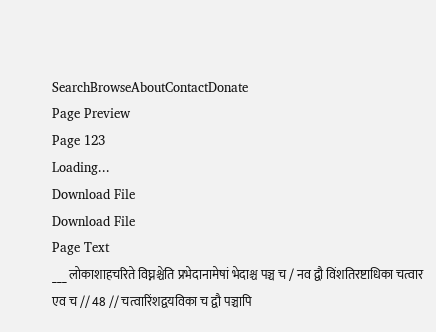SearchBrowseAboutContactDonate
Page Preview
Page 123
Loading...
Download File
Download File
Page Text
___ लोकाशाहचरिते विघ्नश्चेति प्रभेदानामेषां भेदाश्च पञ्च च / नव द्वौ विंशतिरष्टाधिका चत्वार एव च // 48 // चत्वारिंशद्वयविका च द्वौ पञ्चापि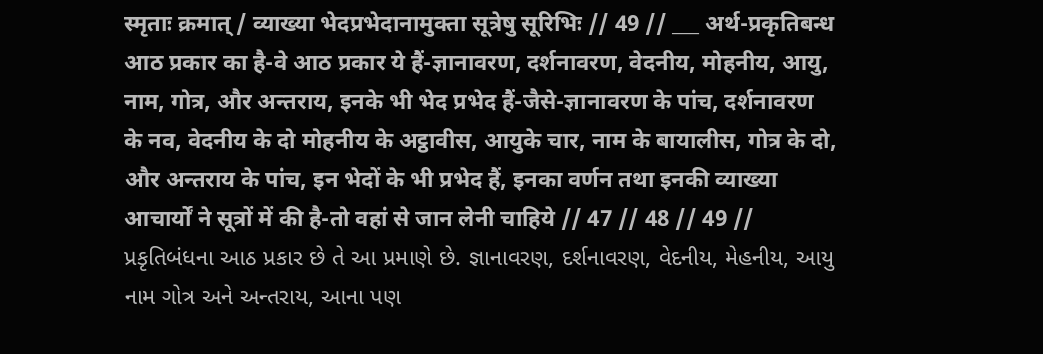स्मृताः क्रमात् / व्याख्या भेदप्रभेदानामुक्ता सूत्रेषु सूरिभिः // 49 // ___ अर्थ-प्रकृतिबन्ध आठ प्रकार का है-वे आठ प्रकार ये हैं-ज्ञानावरण, दर्शनावरण, वेदनीय, मोहनीय, आयु, नाम, गोत्र, और अन्तराय, इनके भी भेद प्रभेद हैं-जैसे-ज्ञानावरण के पांच, दर्शनावरण के नव, वेदनीय के दो मोहनीय के अट्ठावीस, आयुके चार, नाम के बायालीस, गोत्र के दो, और अन्तराय के पांच, इन भेदों के भी प्रभेद हैं, इनका वर्णन तथा इनकी व्याख्या आचार्यों ने सूत्रों में की है-तो वहां से जान लेनी चाहिये // 47 // 48 // 49 // પ્રકૃતિબંધના આઠ પ્રકાર છે તે આ પ્રમાણે છે. જ્ઞાનાવરણ, દર્શનાવરણ, વેદનીય, મેહનીય, આયુ નામ ગોત્ર અને અન્તરાય, આના પણ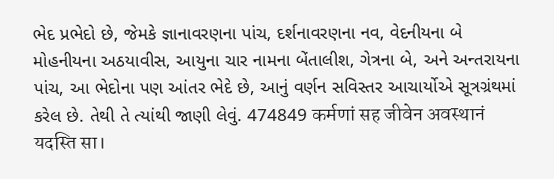ભેદ પ્રભેદો છે, જેમકે જ્ઞાનાવરણના પાંચ, દર્શનાવરણના નવ, વેદનીયના બે મોહનીયના અઠયાવીસ, આયુના ચાર નામના બેંતાલીશ, ગેત્રના બે, અને અન્તરાયના પાંચ, આ ભેદોના પણ આંતર ભેદે છે, આનું વર્ણન સવિસ્તર આચાર્યોએ સૂત્રગ્રંથમાં કરેલ છે. તેથી તે ત્યાંથી જાણી લેવું. 474849 कर्मणां सह जीवेन अवस्थानं यदस्ति सा।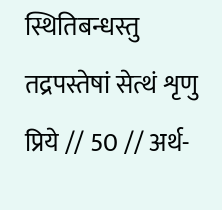स्थितिबन्धस्तु तद्रपस्तेषां सेत्थं शृणु प्रिये // 50 // अर्थ-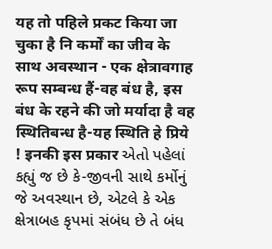यह तो पहिले प्रकट किया जा चुका है नि कर्मों का जीव के साथ अवस्थान - एक क्षेत्रावगाह रूप सम्बन्ध हैं-वह बंध है, इस बंध के रहने की जो मर्यादा है वह स्थितिबन्ध है-यह स्थिति हे प्रिये ! इनकी इस प्रकार એતો પહેલાં કહ્યું જ છે કે-જીવની સાથે કર્મોનું જે અવસ્થાન છે, એટલે કે એક ક્ષેત્રાબહ કૃપમાં સંબંધ છે તે બંધ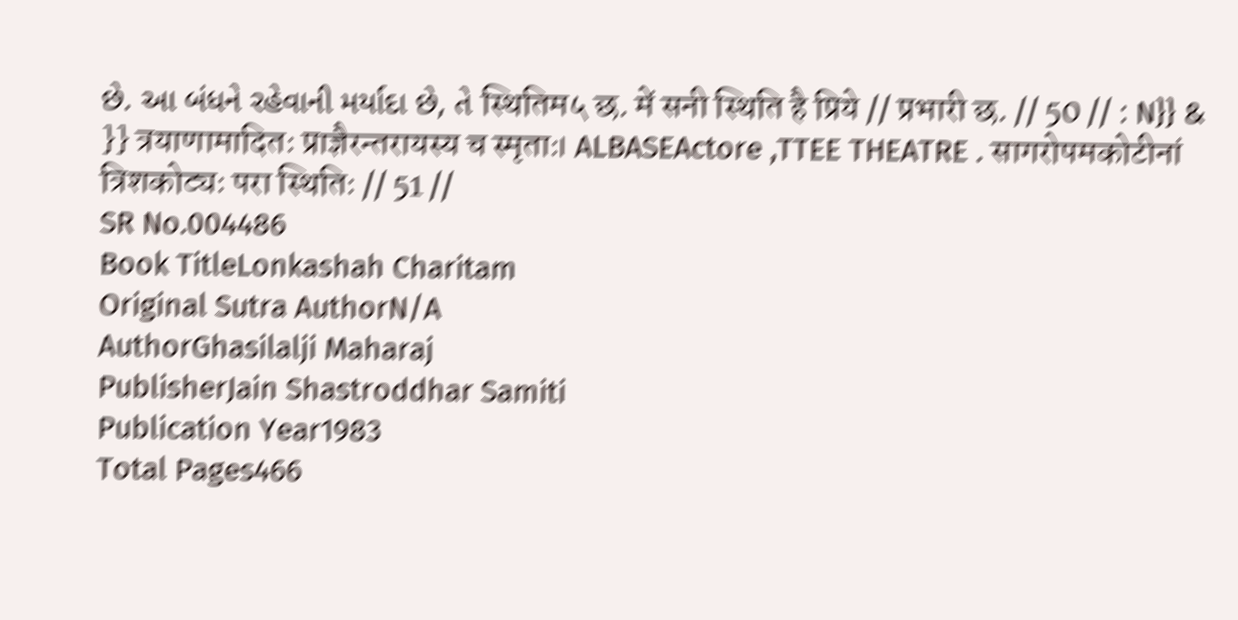છે. આ બંધને રહેવાની મર્યાદા છે, તે स्थितिम५ छ. में सनी स्थिति है प्रिये // प्रभारी छ. // 50 // : N}} & }} त्रयाणामादितः प्राज्ञैरन्तरायस्य च स्मृताः। ALBASEActore ,TTEE THEATRE . सागरोपमकोटीनां त्रिशकोट्यः परा स्थितिः // 51 //
SR No.004486
Book TitleLonkashah Charitam
Original Sutra AuthorN/A
AuthorGhasilalji Maharaj
PublisherJain Shastroddhar Samiti
Publication Year1983
Total Pages466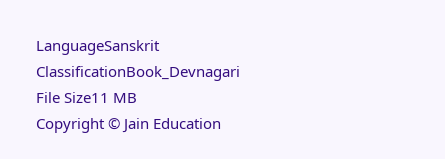LanguageSanskrit
ClassificationBook_Devnagari
File Size11 MB
Copyright © Jain Education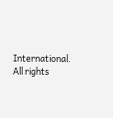International. All rights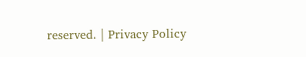reserved. | Privacy Policy